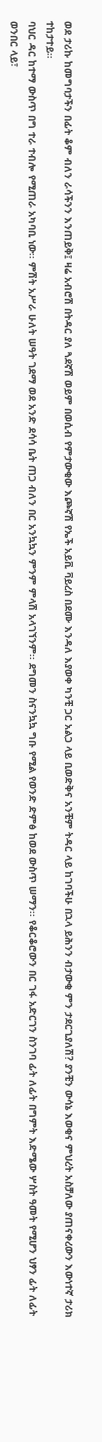ወደ ታሪኩ ከመግባታችን በፊት ቆም ብለን ራሳችንን እንጠይቅ፤ ዛሬ አብሮሽ በትዳር ያለ ጓደኛሽ ወይም በወሲብ የምታውቂው እጮኛሽ የኤች አይቪ ቫይረስ በደሙ እንዳለ እያወቀ ካንቺ ጋር አልጋ ላይ ቢወድቅና አንቺም ትዳር ላይ ከገባችሁ በኋላ ይሕንን ብታውቂ ምን ታደርጊያለሽ? ያንቺን ውሳኔ እወቂና ምህረት አስቻለው ያጠናቀረውን እውነተኛ ታሪክ ተከታተይ።
ባህር ዳር ከተማ ውስጥ በግ ተራ ተብሎ የሚጠራ አካባቢ ነው፡፡ ምሽት አሥራ ሁለት ሠዓት ገደማ ወደ አንድ ደሳሳ ቤት ጠጋ ብለን በር አንኳኳን ምንም ምላሽ አላገኘንም፡፡ ደግመን ስናንኳኳ ግቡ የሚል የወንድ ድምፅ ከወደ ውስጥ ሠማን፡፡ የቆርቆሮውን በር ገፋ አድርገን ስንገባ ፊት ለፊት በግምት እድሜው ሦስት ዓመት የሚሆን ህፃን ፊት ለፊት ወንበር ላይ፣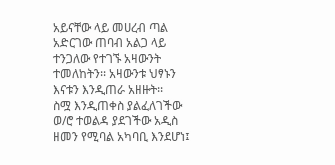አይናቸው ላይ መሀረብ ጣል አድርገው ጠባብ አልጋ ላይ ተንጋለው የተገኙ አዛውንት ተመለከትን፡፡ አዛውንቱ ህፃኑን እናቱን እንዲጠራ አዘዙት፡፡
ስሟ እንዲጠቀስ ያልፈለገችው ወ/ሮ ተወልዳ ያደገችው አዲስ ዘመን የሚባል አካባቢ እንደሆነ፤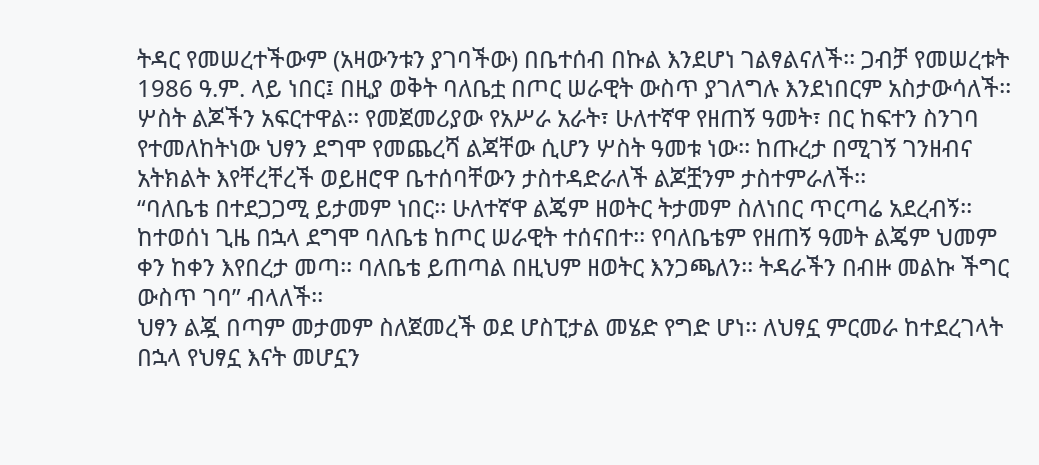ትዳር የመሠረተችውም (አዛውንቱን ያገባችው) በቤተሰብ በኩል እንደሆነ ገልፃልናለች፡፡ ጋብቻ የመሠረቱት 1986 ዓ.ም. ላይ ነበር፤ በዚያ ወቅት ባለቤቷ በጦር ሠራዊት ውስጥ ያገለግሉ እንደነበርም አስታውሳለች፡፡
ሦስት ልጆችን አፍርተዋል፡፡ የመጀመሪያው የአሥራ አራት፣ ሁለተኛዋ የዘጠኝ ዓመት፣ በር ከፍተን ስንገባ የተመለከትነው ህፃን ደግሞ የመጨረሻ ልጃቸው ሲሆን ሦስት ዓመቱ ነው፡፡ ከጡረታ በሚገኝ ገንዘብና አትክልት እየቸረቸረች ወይዘሮዋ ቤተሰባቸውን ታስተዳድራለች ልጆቿንም ታስተምራለች፡፡
“ባለቤቴ በተደጋጋሚ ይታመም ነበር፡፡ ሁለተኛዋ ልጄም ዘወትር ትታመም ስለነበር ጥርጣሬ አደረብኝ፡፡ ከተወሰነ ጊዜ በኋላ ደግሞ ባለቤቴ ከጦር ሠራዊት ተሰናበተ፡፡ የባለቤቴም የዘጠኝ ዓመት ልጄም ህመም ቀን ከቀን እየበረታ መጣ፡፡ ባለቤቴ ይጠጣል በዚህም ዘወትር እንጋጫለን፡፡ ትዳራችን በብዙ መልኩ ችግር ውስጥ ገባ” ብላለች፡፡
ህፃን ልጇ በጣም መታመም ስለጀመረች ወደ ሆስፒታል መሄድ የግድ ሆነ፡፡ ለህፃኗ ምርመራ ከተደረገላት በኋላ የህፃኗ እናት መሆኗን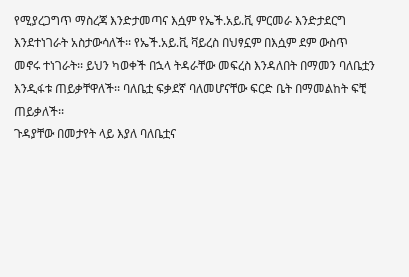የሚያረጋግጥ ማስረጃ እንድታመጣና እሷም የኤች.አይ.ቪ ምርመራ እንድታደርግ እንደተነገራት አስታውሳለች፡፡ የኤች.አይ.ቪ ቫይረስ በህፃኗም በእሷም ደም ውስጥ መኖሩ ተነገራት፡፡ ይህን ካወቀች በኋላ ትዳራቸው መፍረስ እንዳለበት በማመን ባለቤቷን እንዲፋቱ ጠይቃቸዋለች፡፡ ባለቤቷ ፍቃደኛ ባለመሆናቸው ፍርድ ቤት በማመልከት ፍቺ ጠይቃለች፡፡
ጉዳያቸው በመታየት ላይ እያለ ባለቤቷና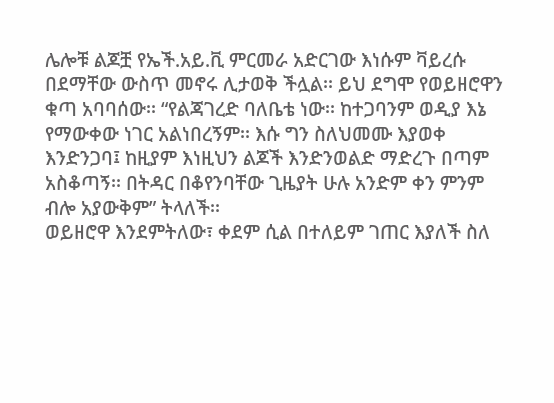ሌሎቹ ልጆቿ የኤች.አይ.ቪ ምርመራ አድርገው እነሱም ቫይረሱ በደማቸው ውስጥ መኖሩ ሊታወቅ ችሏል፡፡ ይህ ደግሞ የወይዘሮዋን ቁጣ አባባሰው፡፡ “የልጃገረድ ባለቤቴ ነው፡፡ ከተጋባንም ወዲያ እኔ የማውቀው ነገር አልነበረኝም፡፡ እሱ ግን ስለህመሙ እያወቀ እንድንጋባ፤ ከዚያም እነዚህን ልጆች እንድንወልድ ማድረጉ በጣም አስቆጣኝ፡፡ በትዳር በቆየንባቸው ጊዜያት ሁሉ አንድም ቀን ምንም ብሎ አያውቅም” ትላለች፡፡
ወይዘሮዋ እንደምትለው፣ ቀደም ሲል በተለይም ገጠር እያለች ስለ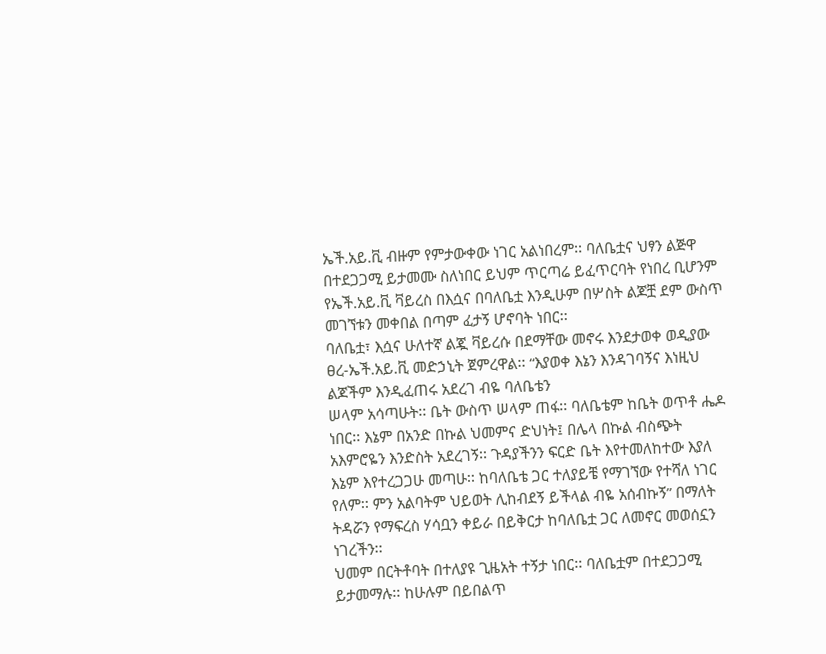ኤች.አይ.ቪ ብዙም የምታውቀው ነገር አልነበረም፡፡ ባለቤቷና ህፃን ልጅዋ በተደጋጋሚ ይታመሙ ስለነበር ይህም ጥርጣሬ ይፈጥርባት የነበረ ቢሆንም የኤች.አይ.ቪ ቫይረስ በእሷና በባለቤቷ እንዲሁም በሦስት ልጆቿ ደም ውስጥ መገኘቱን መቀበል በጣም ፈታኝ ሆኖባት ነበር፡፡
ባለቤቷ፣ እሷና ሁለተኛ ልጇ ቫይረሱ በደማቸው መኖሩ እንደታወቀ ወዲያው ፀረ-ኤች.አይ.ቪ መድኃኒት ጀምረዋል፡፡ “እያወቀ እኔን እንዳገባኝና እነዚህ ልጆችም እንዲፈጠሩ አደረገ ብዬ ባለቤቴን
ሠላም አሳጣሁት፡፡ ቤት ውስጥ ሠላም ጠፋ፡፡ ባለቤቴም ከቤት ወጥቶ ሔዶ ነበር፡፡ እኔም በአንድ በኩል ህመምና ድህነት፤ በሌላ በኩል ብስጭት አእምሮዬን እንድስት አደረገኝ፡፡ ጉዳያችንን ፍርድ ቤት እየተመለከተው እያለ እኔም እየተረጋጋሁ መጣሁ፡፡ ከባለቤቴ ጋር ተለያይቼ የማገኘው የተሻለ ነገር የለም፡፡ ምን አልባትም ህይወት ሊከብደኝ ይችላል ብዬ አሰብኩኝ” በማለት ትዳሯን የማፍረስ ሃሳቧን ቀይራ በይቅርታ ከባለቤቷ ጋር ለመኖር መወሰኗን ነገረችን፡፡
ህመም በርትቶባት በተለያዩ ጊዜአት ተኝታ ነበር፡፡ ባለቤቷም በተደጋጋሚ ይታመማሉ፡፡ ከሁሉም በይበልጥ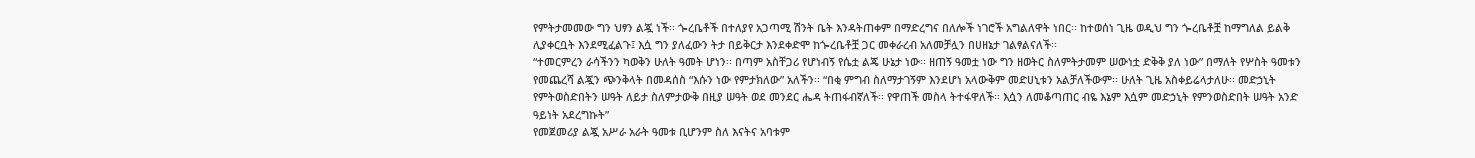የምትታመመው ግን ህፃን ልጇ ነች፡፡ ጐረቤቶች በተለያየ አጋጣሚ ሽንት ቤት እንዳትጠቀም በማድረግና በለሎች ነገሮች አግልለዋት ነበር፡፡ ከተወሰነ ጊዜ ወዲህ ግን ጐረቤቶቿ ከማግለል ይልቅ ሊያቀርቧት እንደሚፈልጉ፤ እሷ ግን ያለፈውን ትታ በይቅርታ እንደቀድሞ ከጐረቤቶቿ ጋር መቀራረብ አለመቻሏን በሀዘኔታ ገልፃልናለች፡፡
“ተመርምረን ራሳችንን ካወቅን ሁለት ዓመት ሆነን፡፡ በጣም አስቸጋሪ የሆነብኝ የሴቷ ልጄ ሁኔታ ነው፡፡ ዘጠኝ ዓመቷ ነው ግን ዘወትር ስለምትታመም ሠውነቷ ድቅቅ ያለ ነው” በማለት የሦስት ዓመቱን የመጨረሻ ልጇን ጭንቅላት በመዳሰስ “እሱን ነው የምታክለው” አለችን፡፡ “በቂ ምግብ ስለማታገኝም እንደሆነ አላውቅም መድሀኒቱን አልቻለችውም፡፡ ሁለት ጊዜ አስቀይሬላታለሁ፡፡ መድኃኒት የምትወስድበትን ሠዓት ለይታ ስለምታውቅ በዚያ ሠዓት ወደ መንደር ሔዳ ትጠፋብኛለች፡፡ የዋጠች መስላ ትተፋዋለች፡፡ እሷን ለመቆጣጠር ብዬ እኔም እሷም መድኃኒት የምንወስድበት ሠዓት አንድ ዓይነት አደረግኩት”
የመጀመሪያ ልጇ አሥራ አራት ዓመቱ ቢሆንም ስለ እናትና አባቱም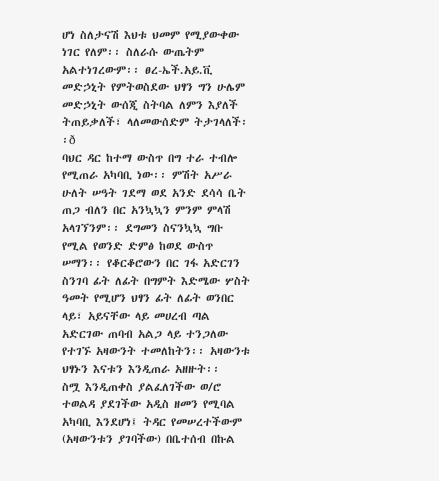ሆነ ስለታናሽ እህቱ ህመም የሚያውቀው ነገር የለም፡፡ ስለራሱ ውጤትም አልተነገረውም፡፡ ፀረ-ኤች.አይ.ቪ መድኃኒት የምትወስደው ህፃን ግን ሁሌም መድኃኒት ውሰጂ ስትባል ለምን እያለች ትጠይቃለች፣ ላለመውሰድም ትታገላለች፡፡ð
ባህር ዳር ከተማ ውስጥ በግ ተራ ተብሎ የሚጠራ አካባቢ ነው፡፡ ምሽት አሥራ ሁለት ሠዓት ገደማ ወደ አንድ ደሳሳ ቤት ጠጋ ብለን በር አንኳኳን ምንም ምላሽ አላገኘንም፡፡ ደግመን ስናንኳኳ ግቡ የሚል የወንድ ድምፅ ከወደ ውስጥ ሠማን፡፡ የቆርቆሮውን በር ገፋ አድርገን ስንገባ ፊት ለፊት በግምት እድሜው ሦስት ዓመት የሚሆን ህፃን ፊት ለፊት ወንበር ላይ፣ አይናቸው ላይ መሀረብ ጣል አድርገው ጠባብ አልጋ ላይ ተንጋለው የተገኙ አዛውንት ተመለከትን፡፡ አዛውንቱ ህፃኑን እናቱን እንዲጠራ አዘዙት፡፡
ስሟ እንዲጠቀስ ያልፈለገችው ወ/ሮ ተወልዳ ያደገችው አዲስ ዘመን የሚባል አካባቢ እንደሆነ፤ ትዳር የመሠረተችውም (አዛውንቱን ያገባችው) በቤተሰብ በኩል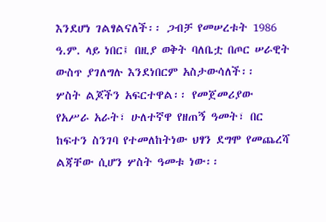እንደሆነ ገልፃልናለች፡፡ ጋብቻ የመሠረቱት 1986 ዓ.ም. ላይ ነበር፤ በዚያ ወቅት ባለቤቷ በጦር ሠራዊት ውስጥ ያገለግሉ እንደነበርም አስታውሳለች፡፡
ሦስት ልጆችን አፍርተዋል፡፡ የመጀመሪያው የአሥራ አራት፣ ሁለተኛዋ የዘጠኝ ዓመት፣ በር ከፍተን ስንገባ የተመለከትነው ህፃን ደግሞ የመጨረሻ ልጃቸው ሲሆን ሦስት ዓመቱ ነው፡፡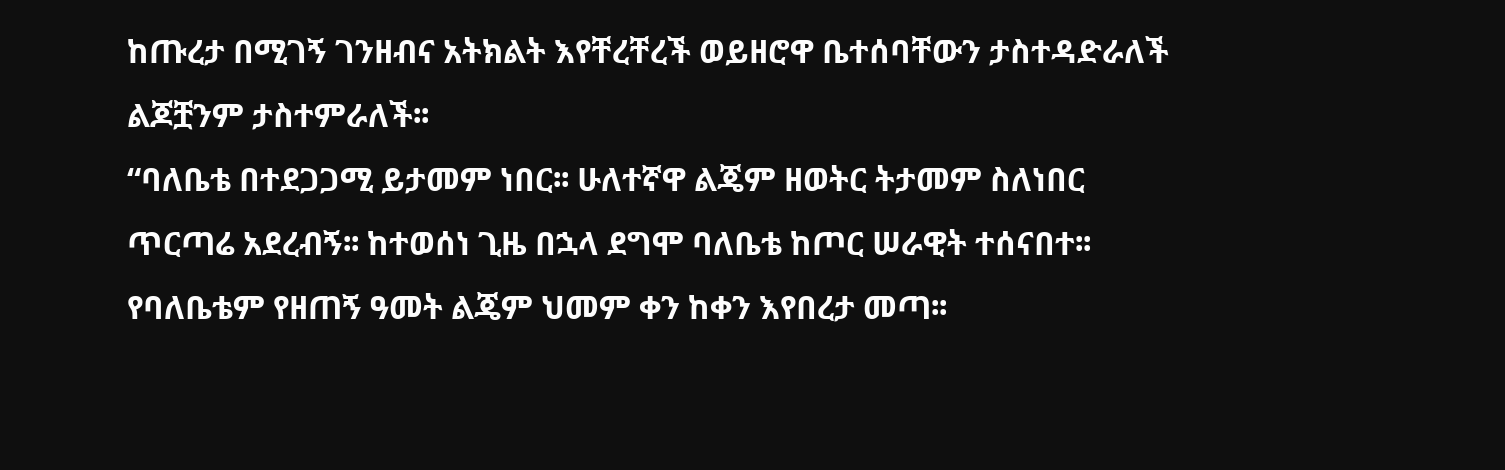ከጡረታ በሚገኝ ገንዘብና አትክልት እየቸረቸረች ወይዘሮዋ ቤተሰባቸውን ታስተዳድራለች ልጆቿንም ታስተምራለች፡፡
“ባለቤቴ በተደጋጋሚ ይታመም ነበር፡፡ ሁለተኛዋ ልጄም ዘወትር ትታመም ስለነበር ጥርጣሬ አደረብኝ፡፡ ከተወሰነ ጊዜ በኋላ ደግሞ ባለቤቴ ከጦር ሠራዊት ተሰናበተ፡፡ የባለቤቴም የዘጠኝ ዓመት ልጄም ህመም ቀን ከቀን እየበረታ መጣ፡፡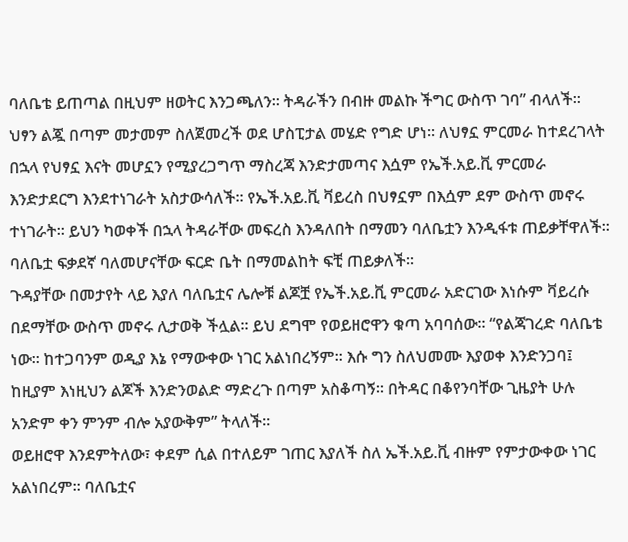ባለቤቴ ይጠጣል በዚህም ዘወትር እንጋጫለን፡፡ ትዳራችን በብዙ መልኩ ችግር ውስጥ ገባ” ብላለች፡፡
ህፃን ልጇ በጣም መታመም ስለጀመረች ወደ ሆስፒታል መሄድ የግድ ሆነ፡፡ ለህፃኗ ምርመራ ከተደረገላት በኋላ የህፃኗ እናት መሆኗን የሚያረጋግጥ ማስረጃ እንድታመጣና እሷም የኤች.አይ.ቪ ምርመራ እንድታደርግ እንደተነገራት አስታውሳለች፡፡ የኤች.አይ.ቪ ቫይረስ በህፃኗም በእሷም ደም ውስጥ መኖሩ ተነገራት፡፡ ይህን ካወቀች በኋላ ትዳራቸው መፍረስ እንዳለበት በማመን ባለቤቷን እንዲፋቱ ጠይቃቸዋለች፡፡ ባለቤቷ ፍቃደኛ ባለመሆናቸው ፍርድ ቤት በማመልከት ፍቺ ጠይቃለች፡፡
ጉዳያቸው በመታየት ላይ እያለ ባለቤቷና ሌሎቹ ልጆቿ የኤች.አይ.ቪ ምርመራ አድርገው እነሱም ቫይረሱ በደማቸው ውስጥ መኖሩ ሊታወቅ ችሏል፡፡ ይህ ደግሞ የወይዘሮዋን ቁጣ አባባሰው፡፡ “የልጃገረድ ባለቤቴ ነው፡፡ ከተጋባንም ወዲያ እኔ የማውቀው ነገር አልነበረኝም፡፡ እሱ ግን ስለህመሙ እያወቀ እንድንጋባ፤ ከዚያም እነዚህን ልጆች እንድንወልድ ማድረጉ በጣም አስቆጣኝ፡፡ በትዳር በቆየንባቸው ጊዜያት ሁሉ አንድም ቀን ምንም ብሎ አያውቅም” ትላለች፡፡
ወይዘሮዋ እንደምትለው፣ ቀደም ሲል በተለይም ገጠር እያለች ስለ ኤች.አይ.ቪ ብዙም የምታውቀው ነገር አልነበረም፡፡ ባለቤቷና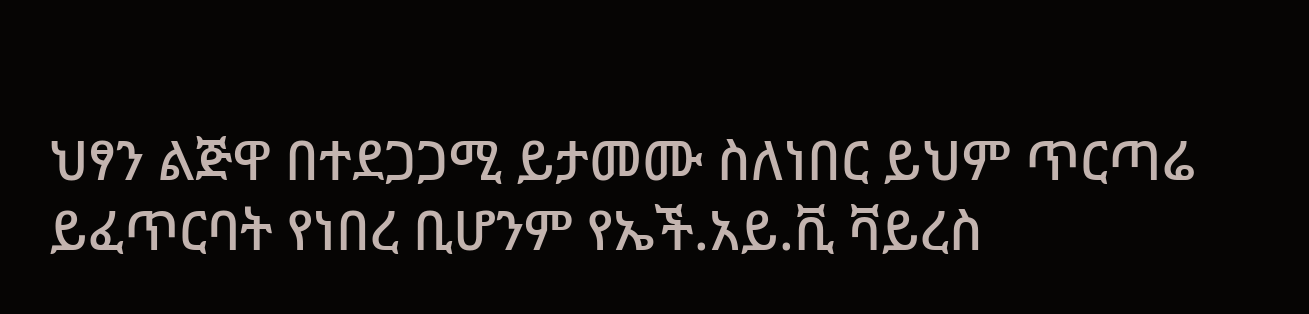ህፃን ልጅዋ በተደጋጋሚ ይታመሙ ስለነበር ይህም ጥርጣሬ ይፈጥርባት የነበረ ቢሆንም የኤች.አይ.ቪ ቫይረስ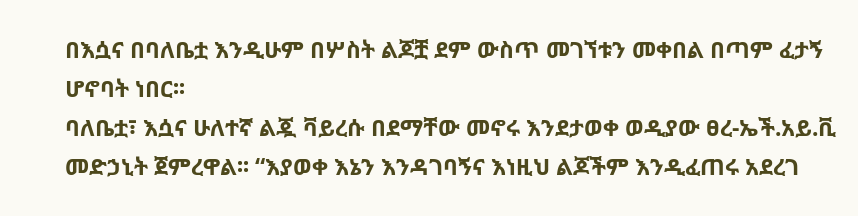በእሷና በባለቤቷ እንዲሁም በሦስት ልጆቿ ደም ውስጥ መገኘቱን መቀበል በጣም ፈታኝ ሆኖባት ነበር፡፡
ባለቤቷ፣ እሷና ሁለተኛ ልጇ ቫይረሱ በደማቸው መኖሩ እንደታወቀ ወዲያው ፀረ-ኤች.አይ.ቪ መድኃኒት ጀምረዋል፡፡ “እያወቀ እኔን እንዳገባኝና እነዚህ ልጆችም እንዲፈጠሩ አደረገ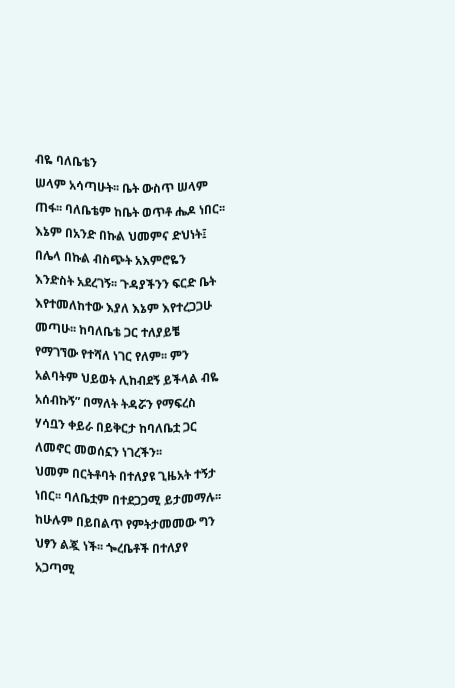ብዬ ባለቤቴን
ሠላም አሳጣሁት፡፡ ቤት ውስጥ ሠላም ጠፋ፡፡ ባለቤቴም ከቤት ወጥቶ ሔዶ ነበር፡፡ እኔም በአንድ በኩል ህመምና ድህነት፤ በሌላ በኩል ብስጭት አእምሮዬን እንድስት አደረገኝ፡፡ ጉዳያችንን ፍርድ ቤት እየተመለከተው እያለ እኔም እየተረጋጋሁ መጣሁ፡፡ ከባለቤቴ ጋር ተለያይቼ የማገኘው የተሻለ ነገር የለም፡፡ ምን አልባትም ህይወት ሊከብደኝ ይችላል ብዬ አሰብኩኝ” በማለት ትዳሯን የማፍረስ ሃሳቧን ቀይራ በይቅርታ ከባለቤቷ ጋር ለመኖር መወሰኗን ነገረችን፡፡
ህመም በርትቶባት በተለያዩ ጊዜአት ተኝታ ነበር፡፡ ባለቤቷም በተደጋጋሚ ይታመማሉ፡፡ ከሁሉም በይበልጥ የምትታመመው ግን ህፃን ልጇ ነች፡፡ ጐረቤቶች በተለያየ አጋጣሚ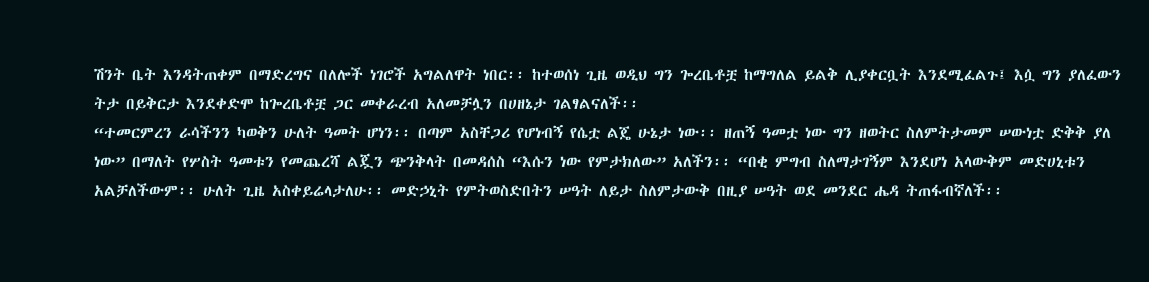ሽንት ቤት እንዳትጠቀም በማድረግና በለሎች ነገሮች አግልለዋት ነበር፡፡ ከተወሰነ ጊዜ ወዲህ ግን ጐረቤቶቿ ከማግለል ይልቅ ሊያቀርቧት እንደሚፈልጉ፤ እሷ ግን ያለፈውን ትታ በይቅርታ እንደቀድሞ ከጐረቤቶቿ ጋር መቀራረብ አለመቻሏን በሀዘኔታ ገልፃልናለች፡፡
“ተመርምረን ራሳችንን ካወቅን ሁለት ዓመት ሆነን፡፡ በጣም አስቸጋሪ የሆነብኝ የሴቷ ልጄ ሁኔታ ነው፡፡ ዘጠኝ ዓመቷ ነው ግን ዘወትር ስለምትታመም ሠውነቷ ድቅቅ ያለ ነው” በማለት የሦስት ዓመቱን የመጨረሻ ልጇን ጭንቅላት በመዳሰስ “እሱን ነው የምታክለው” አለችን፡፡ “በቂ ምግብ ስለማታገኝም እንደሆነ አላውቅም መድሀኒቱን አልቻለችውም፡፡ ሁለት ጊዜ አስቀይሬላታለሁ፡፡ መድኃኒት የምትወስድበትን ሠዓት ለይታ ስለምታውቅ በዚያ ሠዓት ወደ መንደር ሔዳ ትጠፋብኛለች፡፡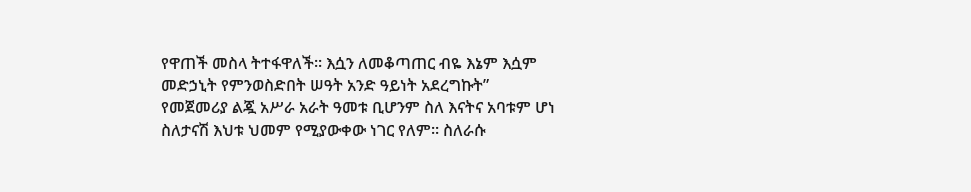የዋጠች መስላ ትተፋዋለች፡፡ እሷን ለመቆጣጠር ብዬ እኔም እሷም መድኃኒት የምንወስድበት ሠዓት አንድ ዓይነት አደረግኩት”
የመጀመሪያ ልጇ አሥራ አራት ዓመቱ ቢሆንም ስለ እናትና አባቱም ሆነ ስለታናሽ እህቱ ህመም የሚያውቀው ነገር የለም፡፡ ስለራሱ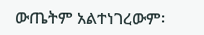ውጤትም አልተነገረውም፡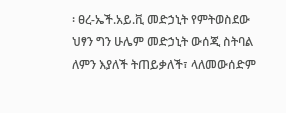፡ ፀረ-ኤች.አይ.ቪ መድኃኒት የምትወስደው ህፃን ግን ሁሌም መድኃኒት ውሰጂ ስትባል ለምን እያለች ትጠይቃለች፣ ላለመውሰድም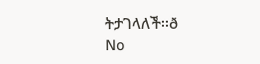ትታገላለች፡፡ð
No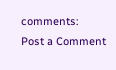comments:
Post a Comment